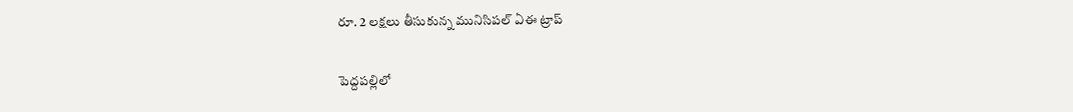రూ. 2 లక్షలు తీసుకున్న మునిసిపల్ ఏఈ ట్రాప్

పెద్దపల్లిలో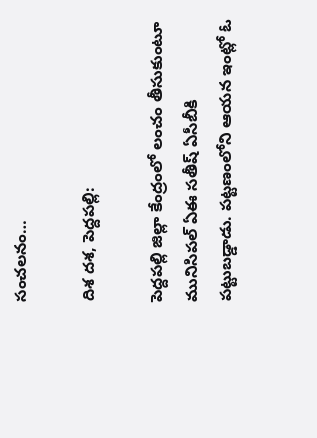సంచలనం…

దిశ దశ, పెద్దపల్లి:

పెద్దపల్లి జిల్లా కేంద్రంలో లంచం తీసుకుంటూ మునిసిపల్ ఏఈ సతీష్ ఏసీబీకి పట్టుబడ్డాడు. పట్టణంలోని ఆయన ఇంట్లో ఓ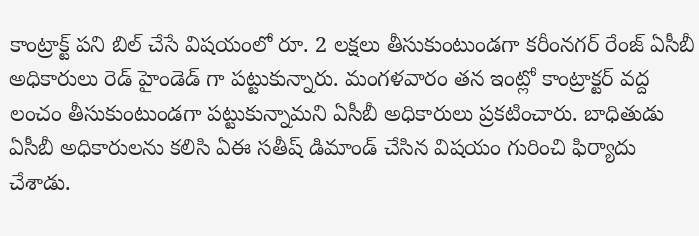కాంట్రాక్ట్ పని బిల్ చేసే విషయంలో రూ. 2 లక్షలు తీసుకుంటుండగా కరీంనగర్ రేంజ్ ఏసీబీ అధికారులు రెడ్ హైండెడ్ గా పట్టుకున్నారు. మంగళవారం తన ఇంట్లో కాంట్రాక్టర్ వద్ద లంచం తీసుకుంటుండగా పట్టుకున్నామని ఏసీబీ అధికారులు ప్రకటించారు. బాధితుడు ఏసీబీ అధికారులను కలిసి ఏఈ సతీష్ డిమాండ్ చేసిన విషయం గురించి ఫిర్యాదు చేశాడు.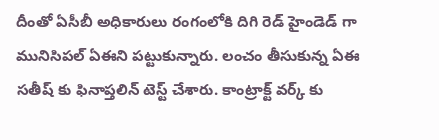దీంతో ఏసీబీ అధికారులు రంగంలోకి దిగి రెడ్ హైండెడ్ గా మునిసిపల్ ఏఈని పట్టుకున్నారు. లంచం తీసుకున్న ఏఈ సతీష్ కు ఫినాప్తలిన్ టెస్ట్ చేశారు. కాంట్రాక్ట్ వర్క్ కు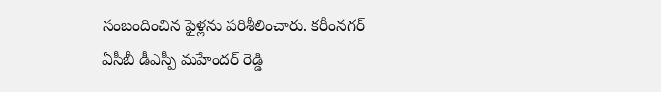సంబందించిన ఫైళ్లను పరిశీలించారు. కరీంనగర్ ఏసీబీ డీఎస్పీ మహేందర్ రెడ్డి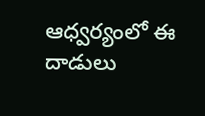ఆధ్వర్యంలో ఈ దాడులు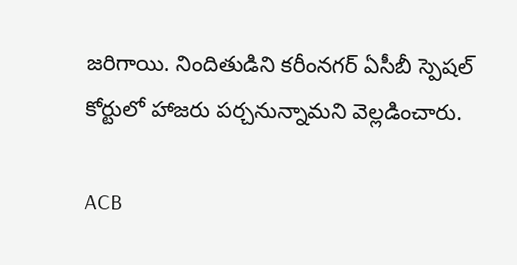జరిగాయి. నిందితుడిని కరీంనగర్ ఏసీబీ స్పెషల్ కోర్టులో హాజరు పర్చనున్నామని వెల్లడించారు.

ACB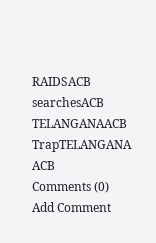RAIDSACB searchesACB TELANGANAACB TrapTELANGANA ACB
Comments (0)
Add Comment